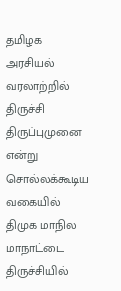தமிழக அரசியல் வரலாற்றில் திருச்சி திருப்புமுனை என்று சொல்லக்கூடிய வகையில் திமுக மாநில மாநாட்டை திருச்சியில்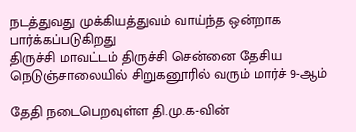நடத்துவது முக்கியத்துவம் வாய்ந்த ஒன்றாக பார்க்கப்படுகிறது
திருச்சி மாவட்டம் திருச்சி சென்னை தேசிய நெடுஞ்சாலையில் சிறுகனூரில் வரும் மார்ச் 9-ஆம்

தேதி நடைபெறவுள்ள தி.மு.க-வின்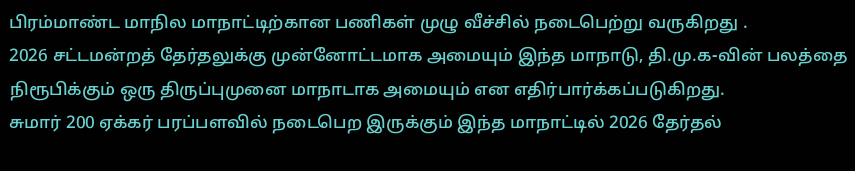பிரம்மாண்ட மாநில மாநாட்டிற்கான பணிகள் முழு வீச்சில் நடைபெற்று வருகிறது .
2026 சட்டமன்றத் தேர்தலுக்கு முன்னோட்டமாக அமையும் இந்த மாநாடு, தி.மு.க-வின் பலத்தை நிரூபிக்கும் ஒரு திருப்புமுனை மாநாடாக அமையும் என எதிர்பார்க்கப்படுகிறது.
சுமார் 200 ஏக்கர் பரப்பளவில் நடைபெற இருக்கும் இந்த மாநாட்டில் 2026 தேர்தல்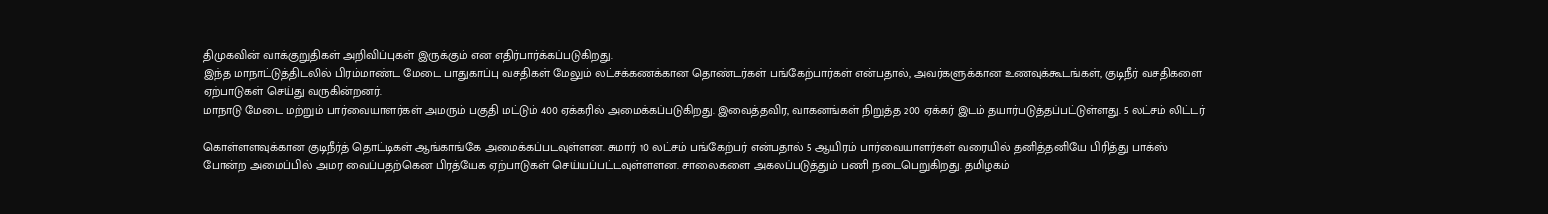திமுகவின் வாக்குறுதிகள் அறிவிப்புகள் இருக்கும் என எதிர்பார்க்கப்படுகிறது.
இந்த மாநாட்டுத்திடலில் பிரம்மாண்ட மேடை பாதுகாப்பு வசதிகள் மேலும் லட்சக்கணக்கான தொண்டர்கள் பங்கேற்பார்கள் என்பதால், அவர்களுக்கான உணவுக்கூடங்கள், குடிநீர் வசதிகளை ஏற்பாடுகள் செய்து வருகின்றனர்.
மாநாடு மேடை மற்றும் பார்வையாளர்கள் அமரும் பகுதி மட்டும் 400 ஏக்கரில் அமைக்கப்படுகிறது. இவைத்தவிர, வாகனங்கள் நிறுத்த 200 ஏக்கர் இடம் தயார்படுத்தப்பட்டுள்ளது. 5 லட்சம் லிட்டர்

கொள்ளளவுக்கான குடிநீர்த் தொட்டிகள் ஆங்காங்கே அமைக்கப்படவுள்ளன. சுமார் 10 லட்சம் பங்கேற்பர் என்பதால் 5 ஆயிரம் பார்வையாளர்கள் வரையில் தனித்தனியே பிரித்து பாக்ஸ் போன்ற அமைப்பில் அமர வைப்பதற்கென பிரத்யேக ஏற்பாடுகள் செய்யப்பட்டவுள்ளளன. சாலைகளை அகலப்படுத்தும் பணி நடைபெறுகிறது. தமிழகம்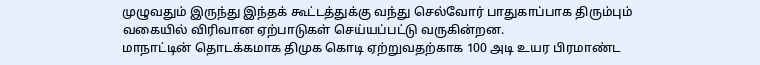முழுவதும் இருந்து இந்தக் கூட்டத்துக்கு வந்து செல்வோர் பாதுகாப்பாக திரும்பும் வகையில் விரிவான ஏற்பாடுகள் செய்யப்பட்டு வருகின்றன.
மாநாட்டின் தொடக்கமாக திமுக கொடி ஏற்றுவதற்காக 100 அடி உயர பிரமாண்ட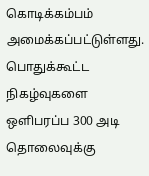கொடிக்கம்பம் அமைக்கப்பட்டுள்ளது. பொதுக்கூட்ட நிகழ்வுகளை ஒளிபரப்ப 300 அடி தொலைவுக்கு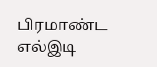பிரமாண்ட எல்இடி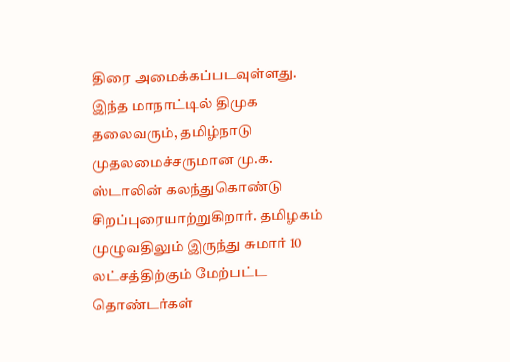திரை அமைக்கப்படவுள்ளது.
இந்த மாநாட்டில் திமுக தலைவரும், தமிழ்நாடு முதலமைச்சருமான மு.க. ஸ்டாலின் கலந்துகொண்டு சிறப்புரையாற்றுகிறார். தமிழகம் முழுவதிலும் இருந்து சுமார் 10 லட்சத்திற்கும் மேற்பட்ட தொண்டர்கள்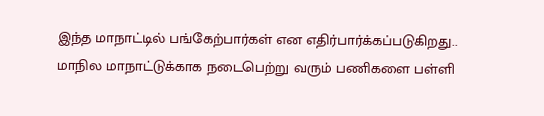இந்த மாநாட்டில் பங்கேற்பார்கள் என எதிர்பார்க்கப்படுகிறது..
மாநில மாநாட்டுக்காக நடைபெற்று வரும் பணிகளை பள்ளி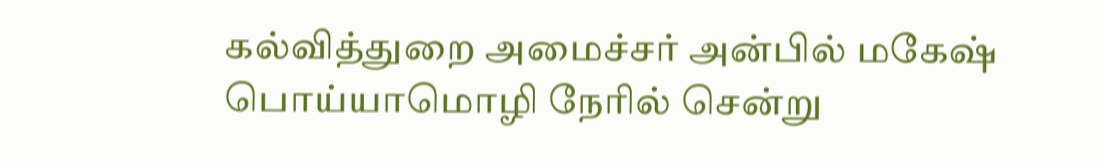கல்வித்துறை அமைச்சர் அன்பில் மகேஷ் பொய்யாமொழி நேரில் சென்று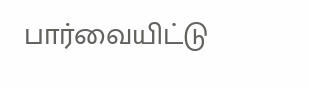பார்வையிட்டு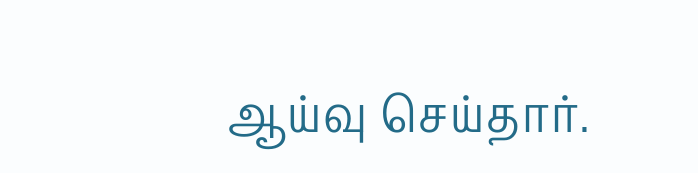ஆய்வு செய்தார்.